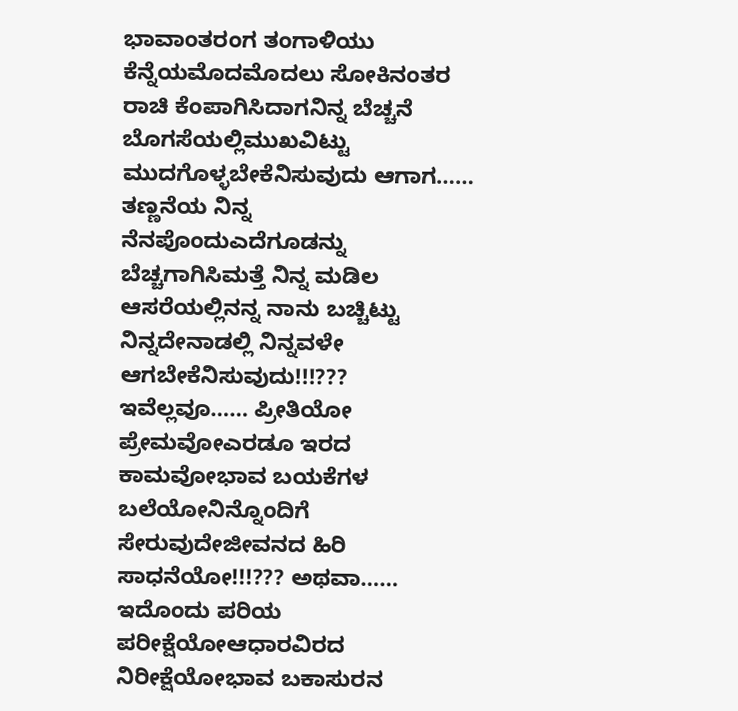ಭಾವಾಂತರಂಗ ತಂಗಾಳಿಯು ಕೆನ್ನೆಯಮೊದಮೊದಲು ಸೋಕಿನಂತರ ರಾಚಿ ಕೆಂಪಾಗಿಸಿದಾಗನಿನ್ನ ಬೆಚ್ಚನೆ ಬೊಗಸೆಯಲ್ಲಿಮುಖವಿಟ್ಟು ಮುದಗೊಳ್ಳಬೇಕೆನಿಸುವುದು ಆಗಾಗ…… ತಣ್ಣನೆಯ ನಿನ್ನ ನೆನಪೊಂದುಎದೆಗೂಡನ್ನು ಬೆಚ್ಚಗಾಗಿಸಿಮತ್ತೆ ನಿನ್ನ ಮಡಿಲ ಆಸರೆಯಲ್ಲಿನನ್ನ ನಾನು ಬಚ್ಚಿಟ್ಟು ನಿನ್ನದೇನಾಡಲ್ಲಿ ನಿನ್ನವಳೇ ಆಗಬೇಕೆನಿಸುವುದು!!!??? ಇವೆಲ್ಲವೂ…… ಪ್ರೀತಿಯೋ ಪ್ರೇಮವೋಎರಡೂ ಇರದ ಕಾಮವೋಭಾವ ಬಯಕೆಗಳ ಬಲೆಯೋನಿನ್ನೊಂದಿಗೆ ಸೇರುವುದೇಜೀವನದ ಹಿರಿ ಸಾಧನೆಯೋ!!!??? ಅಥವಾ…… ಇದೊಂದು ಪರಿಯ ಪರೀಕ್ಷೆಯೋಆಧಾರವಿರದ ನಿರೀಕ್ಷೆಯೋಭಾವ ಬಕಾಸುರನ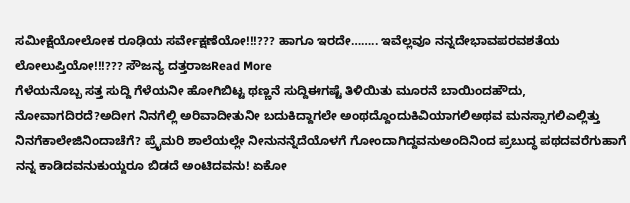ಸಮೀಕ್ಷೆಯೋಲೋಕ ರೂಢಿಯ ಸರ್ವೇಕ್ಷಣೆಯೋ!!!??? ಹಾಗೂ ಇರದೇ…….. ಇವೆಲ್ಲವೂ ನನ್ನದೇಭಾವಪರವಶತೆಯ ಲೋಲುಪ್ತಿಯೋ!!!??? ಸೌಜನ್ಯ ದತ್ತರಾಜRead More
ಗೆಳೆಯನೊಬ್ಬ ಸತ್ತ ಸುದ್ದಿ ಗೆಳೆಯನೀ ಹೋಗಿಬಿಟ್ಟ ಥಣ್ಣನೆ ಸುದ್ದಿಈಗಷ್ಟೆ ತಿಳಿಯಿತು ಮೂರನೆ ಬಾಯಿಂದಹೌದು, ನೋವಾಗದಿರದೆ?ಅದೀಗ ನಿನಗೆಲ್ಲಿ ಅರಿವಾದೀತುನೀ ಬದುಕಿದ್ದಾಗಲೇ ಅಂಥದ್ದೊಂದುಕಿವಿಯಾಗಲಿಅಥವ ಮನಸ್ಸಾಗಲಿಎಲ್ಲಿತ್ತು ನಿನಗೆಕಾಲೇಜಿನಿಂದಾಚೆಗೆ? ಪ್ರೈಮರಿ ಶಾಲೆಯಲ್ಲೇ ನೀನುನನ್ನೆದೆಯೊಳಗೆ ಗೋಂದಾಗಿದ್ದವನುಅಂದಿನಿಂದ ಪ್ರಬುದ್ಧ ಪಥದವರೆಗುಹಾಗೆ ನನ್ನ ಕಾಡಿದವನುಕುಯ್ದರೂ ಬಿಡದೆ ಅಂಟಿದವನು! ಏಕೋ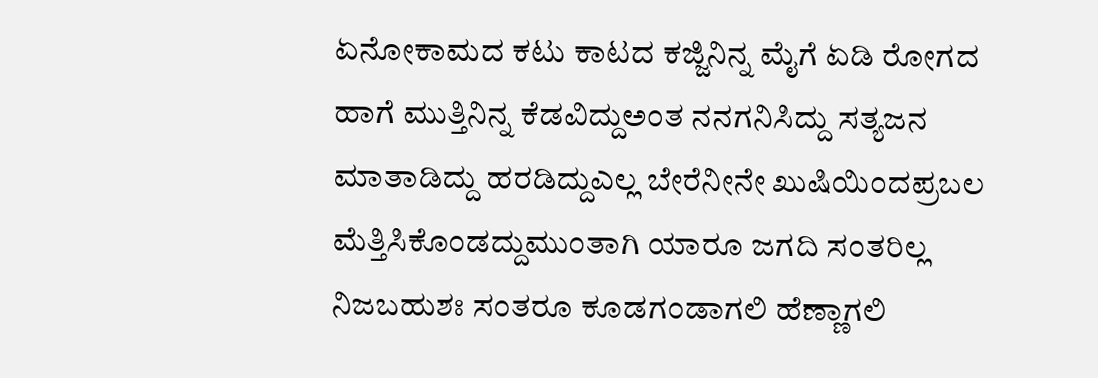ಏನೋಕಾಮದ ಕಟು ಕಾಟದ ಕಜ್ಜಿನಿನ್ನ ಮೈಗೆ ಏಡಿ ರೋಗದ ಹಾಗೆ ಮುತ್ತಿನಿನ್ನ ಕೆಡವಿದ್ದುಅಂತ ನನಗನಿಸಿದ್ದು ಸತ್ಯಜನ ಮಾತಾಡಿದ್ದು ಹರಡಿದ್ದುಎಲ್ಲ ಬೇರೆನೀನೇ ಖುಷಿಯಿಂದಪ್ರಬಲ ಮೆತ್ತಿಸಿಕೊಂಡದ್ದುಮುಂತಾಗಿ ಯಾರೂ ಜಗದಿ ಸಂತರಿಲ್ಲ ನಿಜಬಹುಶಃ ಸಂತರೂ ಕೂಡಗಂಡಾಗಲಿ ಹೆಣ್ಣಾಗಲಿ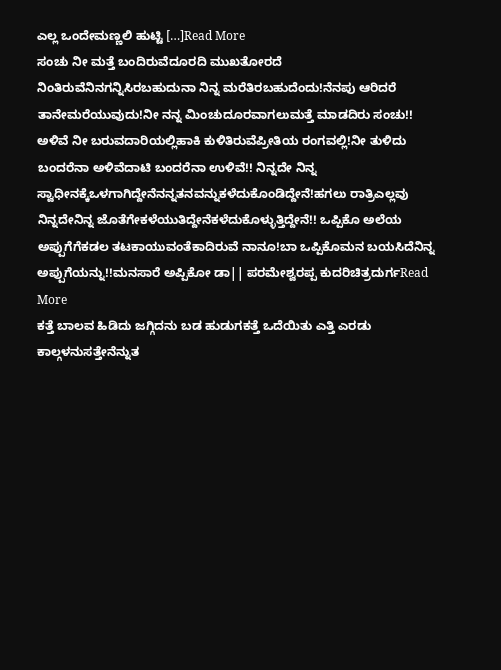ಎಲ್ಲ ಒಂದೇಮಣ್ಣಲಿ ಹುಟ್ಟಿ […]Read More
ಸಂಚು ನೀ ಮತ್ತೆ ಬಂದಿರುವೆದೂರದಿ ಮುಖತೋರದೆ ನಿಂತಿರುವೆನಿನಗನ್ನಿಸಿರಬಹುದುನಾ ನಿನ್ನ ಮರೆತಿರಬಹುದೆಂದು!ನೆನಪು ಆರಿದರೆ ತಾನೇಮರೆಯುವುದು!ನೀ ನನ್ನ ಮಿಂಚುದೂರವಾಗಲುಮತ್ತೆ ಮಾಡದಿರು ಸಂಚು!! ಅಳಿವೆ ನೀ ಬರುವದಾರಿಯಲ್ಲಿಹಾಕಿ ಕುಳಿತಿರುವೆಪ್ರೀತಿಯ ರಂಗವಲ್ಲಿ!ನೀ ತುಳಿದು ಬಂದರೆನಾ ಅಳಿವೆದಾಟಿ ಬಂದರೆನಾ ಉಳಿವೆ!! ನಿನ್ನದೇ ನಿನ್ನ ಸ್ವಾಧೀನಕ್ಕೆಒಳಗಾಗಿದ್ದೇನೆನನ್ನತನವನ್ನುಕಳೆದುಕೊಂಡಿದ್ದೇನೆ!ಹಗಲು ರಾತ್ರಿಎಲ್ಲವು ನಿನ್ನದೇನಿನ್ನ ಜೊತೆಗೇಕಳೆಯುತಿದ್ದೇನೆಕಳೆದುಕೊಳ್ಳುತ್ತಿದ್ದೇನೆ!! ಒಪ್ಪಿಕೊ ಅಲೆಯ ಅಪ್ಪುಗೆಗೆಕಡಲ ತಟಕಾಯುವಂತೆಕಾದಿರುವೆ ನಾನೂ!ಬಾ ಒಪ್ಪಿಕೊಮನ ಬಯಸಿದೆನಿನ್ನ ಅಪ್ಪುಗೆಯನ್ನು!!ಮನಸಾರೆ ಅಪ್ಪಿಕೋ ಡಾ|| ಪರಮೇಶ್ವರಪ್ಪ ಕುದರಿಚಿತ್ರದುರ್ಗRead More
ಕತ್ತೆ ಬಾಲವ ಹಿಡಿದು ಜಗ್ಗಿದನು ಬಡ ಹುಡುಗಕತ್ತೆ ಒದೆಯಿತು ಎತ್ತಿ ಎರಡು ಕಾಲ್ಗಳನುಸತ್ತೇನೆನ್ನುತ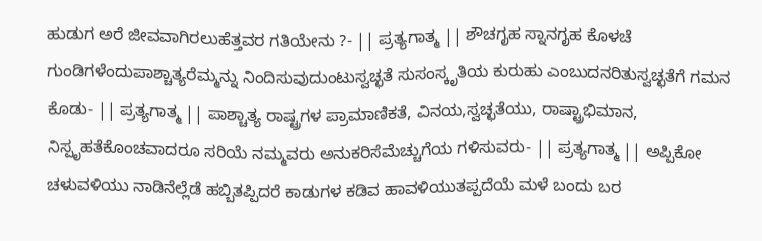ಹುಡುಗ ಅರೆ ಜೀವವಾಗಿರಲುಹೆತ್ತವರ ಗತಿಯೇನು ?- || ಪ್ರತ್ಯಗಾತ್ಮ || ಶೌಚಗೃಹ ಸ್ನಾನಗೃಹ ಕೊಳಚೆ ಗುಂಡಿಗಳೆಂದುಪಾಶ್ಚಾತ್ಯರೆಮ್ಮನ್ನು ನಿಂದಿಸುವುದುಂಟುಸ್ವಚ್ಛತೆ ಸುಸಂಸ್ಕೃತಿಯ ಕುರುಹು ಎಂಬುದನರಿತುಸ್ವಚ್ಛತೆಗೆ ಗಮನ ಕೊಡು- || ಪ್ರತ್ಯಗಾತ್ಮ || ಪಾಶ್ಚಾತ್ಯ ರಾಷ್ಟ್ರಗಳ ಪ್ರಾಮಾಣಿಕತೆ, ವಿನಯ,ಸ್ವಚ್ಛತೆಯು, ರಾಷ್ಟ್ರಾಭಿಮಾನ, ನಿಸ್ಪೃಹತೆಕೊಂಚವಾದರೂ ಸರಿಯೆ ನಮ್ಮವರು ಅನುಕರಿಸೆಮೆಚ್ಚುಗೆಯ ಗಳಿಸುವರು- || ಪ್ರತ್ಯಗಾತ್ಮ || ಅಪ್ಪಿಕೋ ಚಳುವಳಿಯು ನಾಡಿನೆಲ್ಲೆಡೆ ಹಬ್ಬಿತಪ್ಪಿದರೆ ಕಾಡುಗಳ ಕಡಿವ ಹಾವಳಿಯುತಪ್ಪದೆಯೆ ಮಳೆ ಬಂದು ಬರ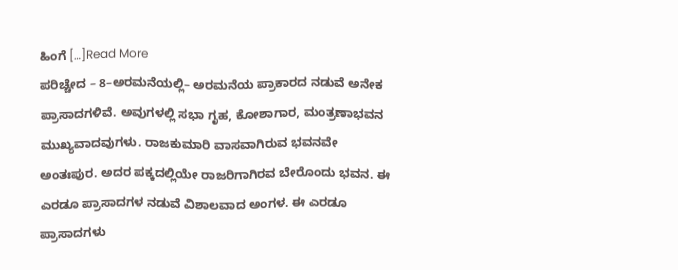ಹಿಂಗೆ […]Read More
ಪರಿಚ್ಚೇದ – 8–ಅರಮನೆಯಲ್ಲಿ– ಅರಮನೆಯ ಪ್ರಾಕಾರದ ನಡುವೆ ಅನೇಕ ಪ್ರಾಸಾದಗಳಿವೆ. ಅವುಗಳಲ್ಲಿ ಸಭಾ ಗೃಹ, ಕೋಶಾಗಾರ, ಮಂತ್ರಣಾಭವನ ಮುಖ್ಯವಾದವುಗಳು. ರಾಜಕುಮಾರಿ ವಾಸವಾಗಿರುವ ಭವನವೇ ಅಂತಃಪುರ. ಅದರ ಪಕ್ಕದಲ್ಲಿಯೇ ರಾಜರಿಗಾಗಿರವ ಬೇರೊಂದು ಭವನ. ಈ ಎರಡೂ ಪ್ರಾಸಾದಗಳ ನಡುವೆ ವಿಶಾಲವಾದ ಅಂಗಳ. ಈ ಎರಡೂ ಪ್ರಾಸಾದಗಳು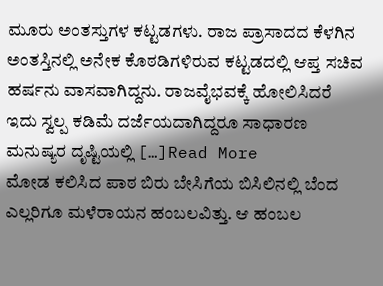ಮೂರು ಅಂತಸ್ತುಗಳ ಕಟ್ಟಡಗಳು. ರಾಜ ಪ್ರಾಸಾದದ ಕೆಳಗಿನ ಅಂತಸ್ತಿನಲ್ಲಿ ಅನೇಕ ಕೊಠಡಿಗಳಿರುವ ಕಟ್ಟಡದಲ್ಲಿ ಆಪ್ತ ಸಚಿವ ಹರ್ಷನು ವಾಸವಾಗಿದ್ದನು. ರಾಜವೈಭವಕ್ಕೆ ಹೋಲಿಸಿದರೆ ಇದು ಸ್ವಲ್ಪ ಕಡಿಮೆ ದರ್ಜೆಯದಾಗಿದ್ದರೂ ಸಾಧಾರಣ ಮನುಷ್ಯರ ದೃಷ್ಟಿಯಲ್ಲಿ […]Read More
ಮೋಡ ಕಲಿಸಿದ ಪಾಠ ಬಿರು ಬೇಸಿಗೆಯ ಬಿಸಿಲಿನಲ್ಲಿ ಬೆಂದ ಎಲ್ಲರಿಗೂ ಮಳೆರಾಯನ ಹಂಬಲವಿತ್ತು. ಆ ಹಂಬಲ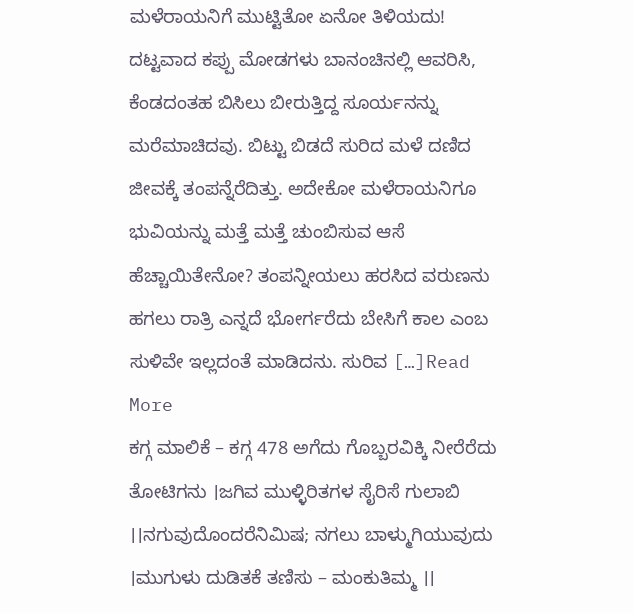ಮಳೆರಾಯನಿಗೆ ಮುಟ್ಟಿತೋ ಏನೋ ತಿಳಿಯದು! ದಟ್ಟವಾದ ಕಪ್ಪು ಮೋಡಗಳು ಬಾನಂಚಿನಲ್ಲಿ ಆವರಿಸಿ, ಕೆಂಡದಂತಹ ಬಿಸಿಲು ಬೀರುತ್ತಿದ್ದ ಸೂರ್ಯನನ್ನು ಮರೆಮಾಚಿದವು. ಬಿಟ್ಟು ಬಿಡದೆ ಸುರಿದ ಮಳೆ ದಣಿದ ಜೀವಕ್ಕೆ ತಂಪನ್ನೆರೆದಿತ್ತು. ಅದೇಕೋ ಮಳೆರಾಯನಿಗೂ ಭುವಿಯನ್ನು ಮತ್ತೆ ಮತ್ತೆ ಚುಂಬಿಸುವ ಆಸೆ ಹೆಚ್ಚಾಯಿತೇನೋ? ತಂಪನ್ನೀಯಲು ಹರಸಿದ ವರುಣನು ಹಗಲು ರಾತ್ರಿ ಎನ್ನದೆ ಭೋರ್ಗರೆದು ಬೇಸಿಗೆ ಕಾಲ ಎಂಬ ಸುಳಿವೇ ಇಲ್ಲದಂತೆ ಮಾಡಿದನು. ಸುರಿವ […]Read More
ಕಗ್ಗ ಮಾಲಿಕೆ – ಕಗ್ಗ 478 ಅಗೆದು ಗೊಬ್ಬರವಿಕ್ಕಿ ನೀರೆರೆದು ತೋಟಿಗನು ।ಜಗಿವ ಮುಳ್ಳಿರಿತಗಳ ಸೈರಿಸೆ ಗುಲಾಬಿ ।।ನಗುವುದೊಂದರೆನಿಮಿಷ; ನಗಲು ಬಾಳ್ಮುಗಿಯುವುದು ।ಮುಗುಳು ದುಡಿತಕೆ ತಣಿಸು – ಮಂಕುತಿಮ್ಮ ।।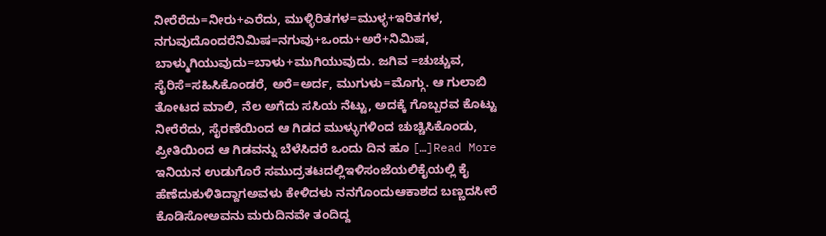ನೀರೆರೆದು=ನೀರು+ಎರೆದು, ಮುಳ್ಳಿರಿತಗಳ=ಮುಳ್ಳ+ಇರಿತಗಳ, ನಗುವುದೊಂದರೆನಿಮಿಷ=ನಗುವು+ಒಂದು+ಅರೆ+ನಿಮಿಷ, ಬಾಳ್ಮುಗಿಯುವುದು=ಬಾಳು+ಮುಗಿಯುವುದು. ಜಗಿವ =ಚುಚ್ಚುವ, ಸೈರಿಸೆ=ಸಹಿಸಿಕೊಂಡರೆ, ಅರೆ=ಅರ್ದ, ಮುಗುಳು=ಮೊಗ್ಗು. ಆ ಗುಲಾಬಿ ತೋಟದ ಮಾಲಿ, ನೆಲ ಅಗೆದು ಸಸಿಯ ನೆಟ್ಟು, ಅದಕ್ಕೆ ಗೊಬ್ಬರವ ಕೊಟ್ಟು ನೀರೆರೆದು, ಸೈರಣೆಯಿಂದ ಆ ಗಿಡದ ಮುಳ್ಳುಗಳಿಂದ ಚುಚ್ಚಿಸಿಕೊಂಡು, ಪ್ರೀತಿಯಿಂದ ಆ ಗಿಡವನ್ನು ಬೆಳೆಸಿದರೆ ಒಂದು ದಿನ ಹೂ […]Read More
ಇನಿಯನ ಉಡುಗೊರೆ ಸಮುದ್ರತಟದಲ್ಲಿಇಳಿಸಂಜೆಯಲಿಕೈಯಲ್ಲಿ ಕೈ ಹೆಣೆದುಕುಳಿತಿದ್ದಾಗಅವಳು ಕೇಳಿದಳು ನನಗೊಂದುಆಕಾಶದ ಬಣ್ಣದಸೀರೆ ಕೊಡಿಸೋಅವನು ಮರುದಿನವೇ ತಂದಿದ್ದ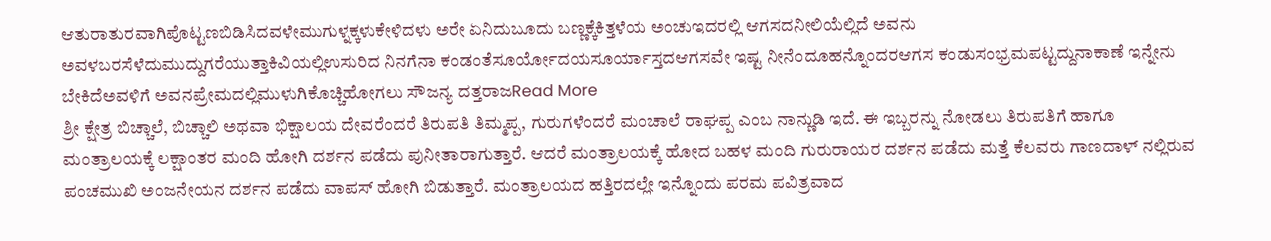ಆತುರಾತುರವಾಗಿಪೊಟ್ಟಣಬಿಡಿಸಿದವಳೇಮುಗುಳ್ನಕ್ಕಳುಕೇಳಿದಳು ಅರೇ ಏನಿದುಬೂದು ಬಣ್ಣಕ್ಕೆಕಿತ್ತಳೆಯ ಅಂಚುಇದರಲ್ಲಿ ಆಗಸದನೀಲಿಯೆಲ್ಲಿದೆ ಅವನು ಅವಳಬರಸೆಳೆದುಮುದ್ದುಗರೆಯುತ್ತಾಕಿವಿಯಲ್ಲಿಉಸುರಿದ ನಿನಗೆನಾ ಕಂಡಂತೆಸೂರ್ಯೋದಯಸೂರ್ಯಾಸ್ತದಆಗಸವೇ ಇಷ್ಟ ನೀನೆಂದೂಹನ್ನೊಂದರಆಗಸ ಕಂಡುಸಂಭ್ರಮಪಟ್ಟದ್ದುನಾಕಾಣೆ ಇನ್ನೇನು ಬೇಕಿದೆಅವಳಿಗೆ ಅವನಪ್ರೇಮದಲ್ಲಿಮುಳುಗಿಕೊಚ್ಚಿಹೋಗಲು ಸೌಜನ್ಯ ದತ್ತರಾಜRead More
ಶ್ರೀ ಕ್ಷೇತ್ರ ಬಿಚ್ಚಾಲೆ, ಬಿಚ್ಚಾಲಿ ಅಥವಾ ಭಿಕ್ಷಾಲಯ ದೇವರೆಂದರೆ ತಿರುಪತಿ ತಿಮ್ಮಪ್ಪ, ಗುರುಗಳೆಂದರೆ ಮಂಚಾಲೆ ರಾಘಪ್ಪ ಎಂಬ ನಾನ್ಣುಡಿ ಇದೆ. ಈ ಇಬ್ಬರನ್ನು ನೋಡಲು ತಿರುಪತಿಗೆ ಹಾಗೂ ಮಂತ್ರಾಲಯಕ್ಕೆ ಲಕ್ಷಾಂತರ ಮಂದಿ ಹೋಗಿ ದರ್ಶನ ಪಡೆದು ಪುನೀತಾರಾಗುತ್ತಾರೆ. ಆದರೆ ಮಂತ್ರಾಲಯಕ್ಕೆ ಹೋದ ಬಹಳ ಮಂದಿ ಗುರುರಾಯರ ದರ್ಶನ ಪಡೆದು ಮತ್ತೆ ಕೆಲವರು ಗಾಣದಾಳ್ ನಲ್ಲಿರುವ ಪಂಚಮುಖಿ ಅಂಜನೇಯನ ದರ್ಶನ ಪಡೆದು ವಾಪಸ್ ಹೋಗಿ ಬಿಡುತ್ತಾರೆ. ಮಂತ್ರಾಲಯದ ಹತ್ತಿರದಲ್ಲೇ ಇನ್ನೊಂದು ಪರಮ ಪವಿತ್ರವಾದ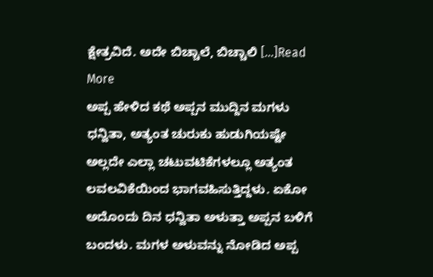ಕ್ಷೇತ್ರವಿದೆ. ಅದೇ ಬಿಚ್ಚಾಲೆ, ಬಿಚ್ಚಾಲಿ […]Read More
ಅಪ್ಪ ಹೇಳಿದ ಕಥೆ ಅಪ್ಪನ ಮುದ್ದಿನ ಮಗಳು ಧನ್ವಿತಾ, ಅತ್ಯಂತ ಚುರುಕು ಹುಡುಗಿಯಷ್ಟೇ ಅಲ್ಲದೇ ಎಲ್ಲಾ ಚಟುವಟಿಕೆಗಳಲ್ಲೂ ಅತ್ಯಂತ ಲವಲವಿಕೆಯಿಂದ ಭಾಗವಹಿಸುತ್ತಿದ್ದಳು. ಏಕೋ ಅದೊಂದು ದಿನ ಧನ್ವಿತಾ ಅಳುತ್ತಾ ಅಪ್ಪನ ಬಳಿಗೆ ಬಂದಳು. ಮಗಳ ಅಳುವನ್ನು ನೋಡಿದ ಅಪ್ಪ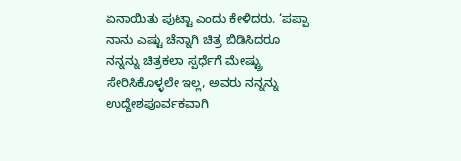ಏನಾಯಿತು ಪುಟ್ಟಾ ಎಂದು ಕೇಳಿದರು. ‘ಪಪ್ಪಾ ನಾನು ಎಷ್ಟು ಚೆನ್ನಾಗಿ ಚಿತ್ರ ಬಿಡಿಸಿದರೂ ನನ್ನನ್ನು ಚಿತ್ರಕಲಾ ಸ್ಪರ್ಧೆಗೆ ಮೇಷ್ಟ್ರು ಸೇರಿಸಿಕೊಳ್ಳಲೇ ಇಲ್ಲ, ಅವರು ನನ್ನನ್ನು ಉದ್ದೇಶಪೂರ್ವಕವಾಗಿ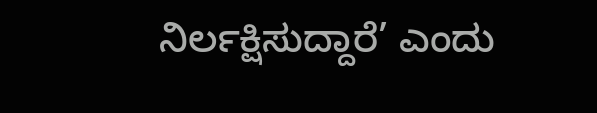ನಿರ್ಲಕ್ಷಿಸುದ್ದಾರೆ’ ಎಂದು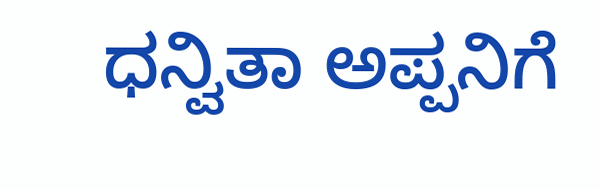ಧನ್ವಿತಾ ಅಪ್ಪನಿಗೆ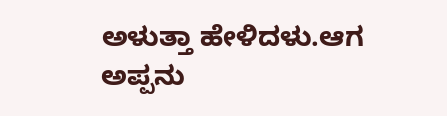ಅಳುತ್ತಾ ಹೇಳಿದಳು.ಆಗ ಅಪ್ಪನು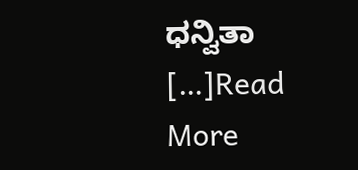ಧನ್ವಿತಾ […]Read More